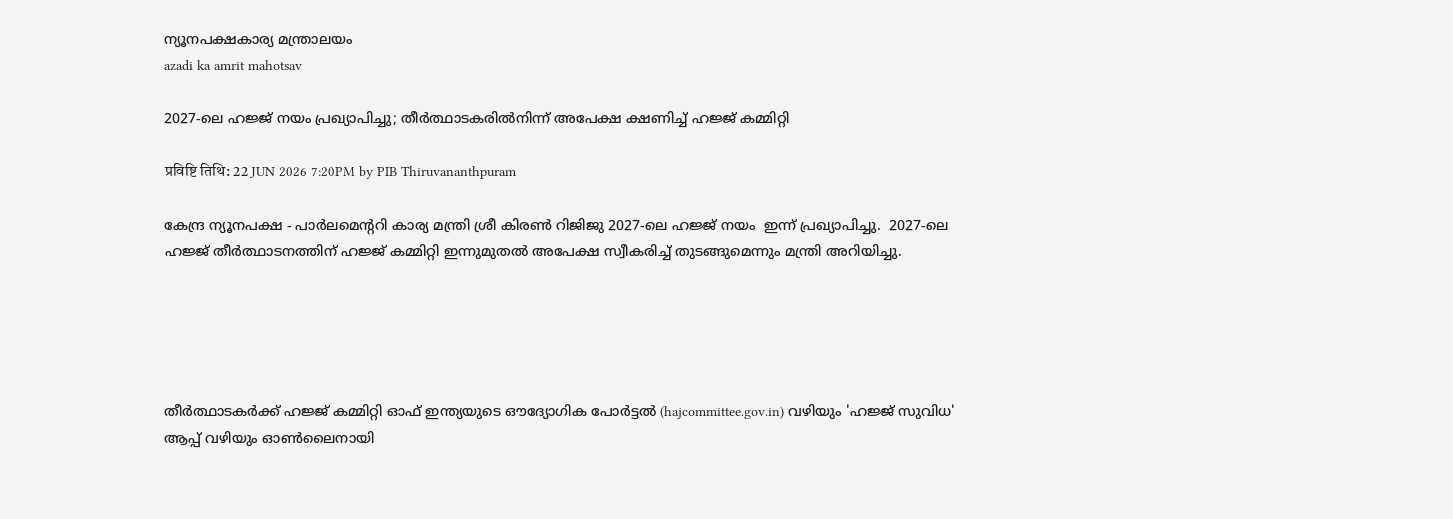ന്യൂനപക്ഷകാര്യ മന്ത്രാലയം
azadi ka amrit mahotsav

2027-ലെ ഹജ്ജ് നയം പ്രഖ്യാപിച്ചു; തീര്‍ത്ഥാടകരില്‍നിന്ന് അപേക്ഷ ക്ഷണിച്ച് ഹജ്ജ് കമ്മിറ്റി

प्रविष्टि तिथि: 22 JUN 2026 7:20PM by PIB Thiruvananthpuram

കേന്ദ്ര ന്യൂനപക്ഷ - പാർലമെൻ്ററി കാര്യ മന്ത്രി ശ്രീ കിരൺ റിജിജു 2027-ലെ ഹജ്ജ് നയം  ഇന്ന് പ്രഖ്യാപിച്ചു.  2027-ലെ ഹജ്ജ് തീര്‍ത്ഥാടനത്തിന് ഹജ്ജ് കമ്മിറ്റി ഇന്നുമുതൽ അപേക്ഷ സ്വീകരിച്ച് തുടങ്ങുമെന്നും മന്ത്രി അറിയിച്ചു.





തീർത്ഥാടകർക്ക് ഹജ്ജ് കമ്മിറ്റി ഓഫ് ഇന്ത്യയുടെ ഔദ്യോഗിക പോർട്ടൽ (hajcommittee.gov.in) വഴിയും 'ഹജ്ജ് സുവിധ'  ആപ്പ് വഴിയും ഓൺലൈനായി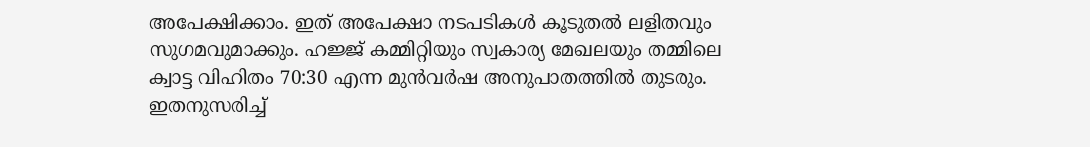അപേക്ഷിക്കാം. ഇത് അപേക്ഷാ നടപടികൾ കൂടുതൽ ലളിതവും സുഗമവുമാക്കും. ഹജ്ജ് കമ്മിറ്റിയും സ്വകാര്യ മേഖലയും തമ്മിലെ ക്വാട്ട വിഹിതം 70:30 എന്ന മുൻവർഷ അനുപാതത്തിൽ തുടരും. ഇതനുസരിച്ച്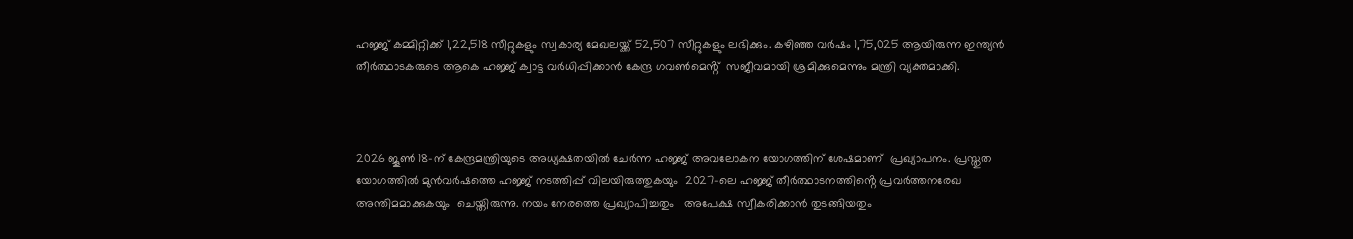ഹജ്ജ് കമ്മിറ്റിക്ക് 1,22,518 സീറ്റുകളും സ്വകാര്യ മേഖലയ്ക്ക് 52,507 സീറ്റുകളും ലഭിക്കും. കഴിഞ്ഞ വർഷം 1,75,025 ആയിരുന്ന ഇന്ത്യൻ തീർത്ഥാടകരുടെ ആകെ ഹജ്ജ് ക്വാട്ട വർധിപ്പിക്കാൻ കേന്ദ്ര ഗവണ്‍മെൻ്റ്  സജീവമായി ശ്രമിക്കുമെന്നും മന്ത്രി വ്യക്തമാക്കി.



2026 ജൂൺ 18-ന് കേന്ദ്രമന്ത്രിയുടെ അധ്യക്ഷതയിൽ ചേർന്ന ഹജ്ജ് അവലോകന യോഗത്തിന് ശേഷമാണ്  പ്രഖ്യാപനം. പ്രസ്തുത യോഗത്തിൽ മുൻവർഷത്തെ ഹജ്ജ് നടത്തിപ്പ് വിലയിരുത്തുകയും  2027-ലെ ഹജ്ജ് തീര്‍ത്ഥാടനത്തിൻ്റെ പ്രവർത്തനരേഖ അന്തിമമാക്കുകയും  ചെയ്തിരുന്നു. നയം നേരത്തെ പ്രഖ്യാപിച്ചതും   അപേക്ഷ സ്വീകരിക്കാൻ തുടങ്ങിയതും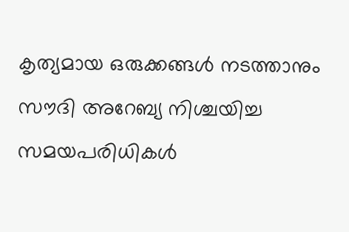കൃത്യമായ ഒരുക്കങ്ങൾ നടത്താനും സൗദി അറേബ്യ നിശ്ചയിച്ച സമയപരിധികൾ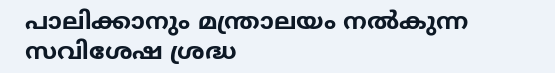പാലിക്കാനും മന്ത്രാലയം നല്‍കുന്ന സവിശേഷ ശ്രദ്ധ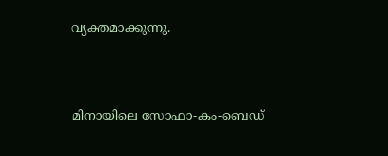വ്യക്തമാക്കുന്നു.



മിനായിലെ സോഫാ-കം-ബെഡ്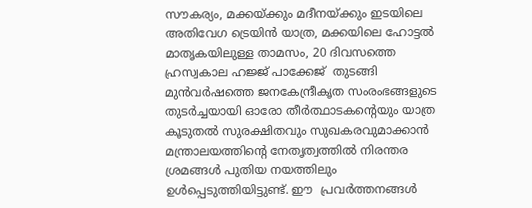സൗകര്യം, മക്കയ്ക്കും മദീനയ്ക്കും ഇടയിലെ അതിവേഗ ട്രെയിൻ യാത്ര, മക്കയിലെ ഹോട്ടൽ മാതൃകയിലുള്ള താമസം, 20 ദിവസത്തെ ഹ്രസ്വകാല ഹജ്ജ് പാക്കേജ്  തുടങ്ങി മുൻവർഷത്തെ ജനകേന്ദ്രീകൃത സംരംഭങ്ങളുടെ തുടർച്ചയായി ഓരോ തീർത്ഥാടകൻ്റെയും യാത്ര കൂടുതൽ സുരക്ഷിതവും സുഖകരവുമാക്കാന്‍ മന്ത്രാലയത്തിൻ്റെ നേതൃത്വത്തില്‍ നിരന്തര ശ്രമങ്ങൾ പുതിയ നയത്തിലും ഉൾപ്പെടുത്തിയിട്ടുണ്ട്. ഈ  പ്രവർത്തനങ്ങൾ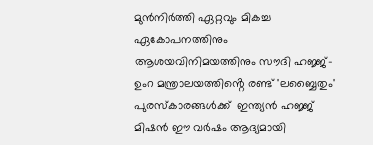മുൻനിർത്തി ഏറ്റവും മികച്ച ഏകോപനത്തിനും  ആശയവിനിമയത്തിനും സൗദി ഹജ്ജ്-ഉംറ മന്ത്രാലയത്തിൻ്റെ രണ്ട് 'ലബ്ബൈതും'  പുരസ്കാരങ്ങള്‍ക്ക്  ഇന്ത്യൻ ഹജ്ജ് മിഷൻ ഈ വര്‍ഷം ആദ്യമായി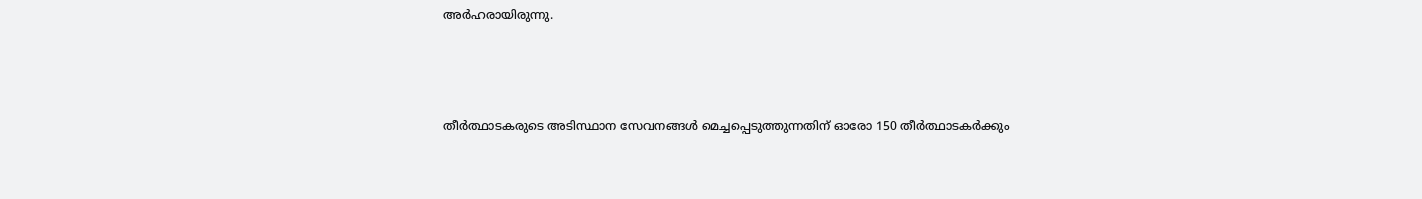അർഹരായിരുന്നു.



തീർത്ഥാടകരുടെ അടിസ്ഥാന സേവനങ്ങൾ മെച്ചപ്പെടുത്തുന്നതിന് ഓരോ 150 തീർത്ഥാടകർക്കും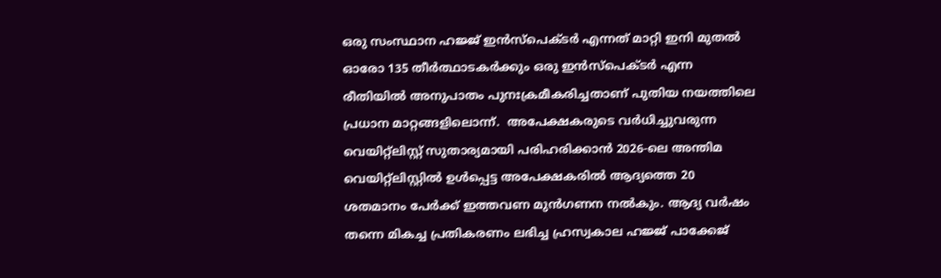ഒരു സംസ്ഥാന ഹജ്ജ് ഇൻസ്പെക്ടർ എന്നത് മാറ്റി ഇനി മുതൽ ഓരോ 135 തീർത്ഥാടകർക്കും ഒരു ഇൻസ്പെക്ടർ എന്ന രീതിയിൽ അനുപാതം പുനഃക്രമീകരിച്ചതാണ് പുതിയ നയത്തിലെ പ്രധാന മാറ്റങ്ങളിലൊന്ന്.  അപേക്ഷകരുടെ വര്‍ധിച്ചുവരുന്ന വെയിറ്റ്‌ലിസ്റ്റ് സുതാര്യമായി പരിഹരിക്കാന്‍ 2026-ലെ അന്തിമ വെയിറ്റ്‌ലിസ്റ്റിൽ ഉൾപ്പെട്ട അപേക്ഷകരിൽ ആദ്യത്തെ 20 ശതമാനം പേർക്ക് ഇത്തവണ മുൻഗണന നൽകും. ആദ്യ വർഷം തന്നെ മികച്ച പ്രതികരണം ലഭിച്ച ഹ്രസ്വകാല ഹജ്ജ് പാക്കേജ്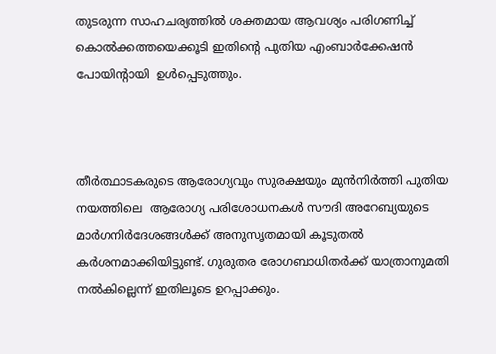തുടരുന്ന സാഹചര്യത്തില്‍ ശക്തമായ ആവശ്യം പരിഗണിച്ച് കൊൽക്കത്തയെക്കൂടി ഇതിൻ്റെ പുതിയ എംബാർക്കേഷൻ പോയിൻ്റായി  ഉൾപ്പെടുത്തും.



തീർത്ഥാടകരുടെ ആരോഗ്യവും സുരക്ഷയും മുൻനിർത്തി പുതിയ നയത്തിലെ  ആരോഗ്യ പരിശോധനകൾ സൗദി അറേബ്യയുടെ  മാർഗനിർദേശങ്ങൾക്ക് അനുസൃതമായി കൂടുതൽ കര്‍ശനമാക്കിയിട്ടുണ്ട്. ഗുരുതര രോഗബാധിതര്‍ക്ക് യാത്രാനുമതി നൽകില്ലെന്ന് ഇതിലൂടെ ഉറപ്പാക്കും.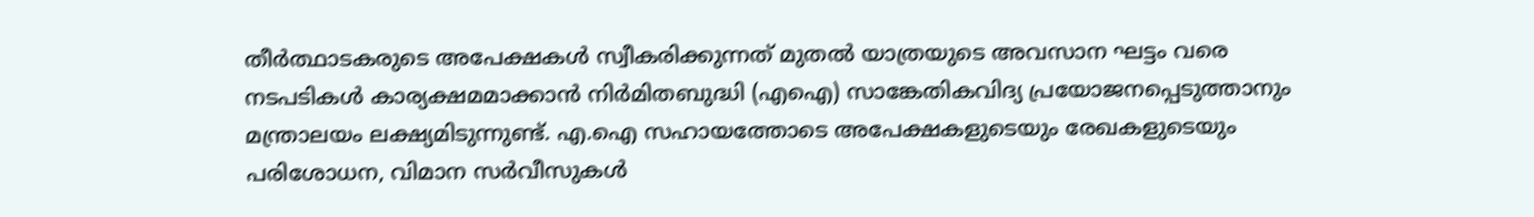തീർത്ഥാടകരുടെ അപേക്ഷകൾ സ്വീകരിക്കുന്നത് മുതൽ യാത്രയുടെ അവസാന ഘട്ടം വരെ നടപടികള്‍ കാര്യക്ഷമമാക്കാൻ നിര്‍മിതബുദ്ധി (എഐ) സാങ്കേതികവിദ്യ പ്രയോജനപ്പെടുത്താനും മന്ത്രാലയം ലക്ഷ്യമിടുന്നുണ്ട്. എ.ഐ സഹായത്തോടെ അപേക്ഷകളുടെയും രേഖകളുടെയും പരിശോധന, വിമാന സർവീസുകൾ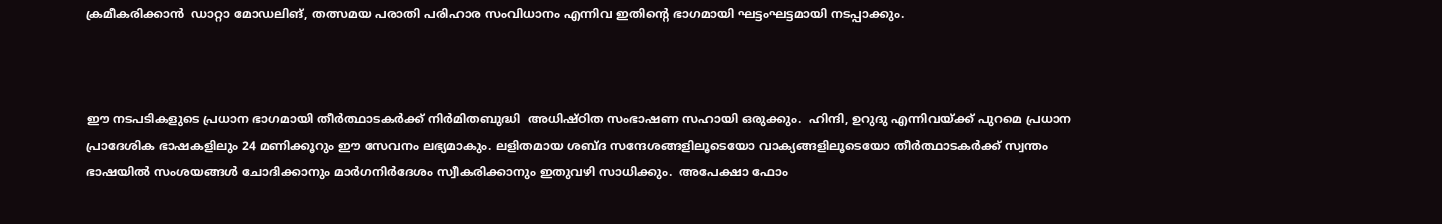ക്രമീകരിക്കാന്‍  ഡാറ്റാ മോഡലിങ്, തത്സമയ പരാതി പരിഹാര സംവിധാനം എന്നിവ ഇതിൻ്റെ ഭാഗമായി ഘട്ടംഘട്ടമായി നടപ്പാക്കും.



ഈ നടപടികളുടെ പ്രധാന ഭാഗമായി തീർത്ഥാടകർക്ക് നിര്‍മിതബുദ്ധി  അധിഷ്ഠിത സംഭാഷണ സഹായി ഒരുക്കും.  ഹിന്ദി, ഉറുദു എന്നിവയ്ക്ക് പുറമെ പ്രധാന പ്രാദേശിക ഭാഷകളിലും 24 മണിക്കൂറും ഈ സേവനം ലഭ്യമാകും. ലളിതമായ ശബ്ദ സന്ദേശങ്ങളിലൂടെയോ വാക്യങ്ങളിലൂടെയോ തീർത്ഥാടകർക്ക് സ്വന്തം ഭാഷയിൽ സംശയങ്ങൾ ചോദിക്കാനും മാർഗനിർദേശം സ്വീകരിക്കാനും ഇതുവഴി സാധിക്കും.  അപേക്ഷാ ഫോം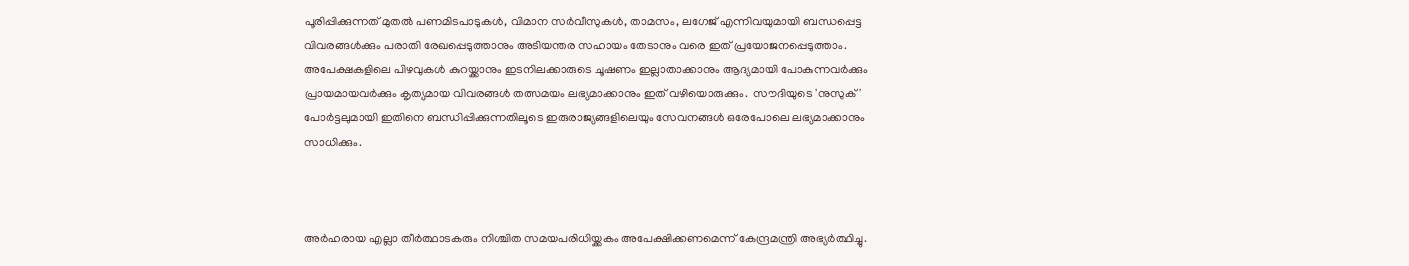പൂരിപ്പിക്കുന്നത് മുതൽ പണമിടപാടുകള്‍, വിമാന സര്‍വീസുകള്‍, താമസം, ലഗേജ് എന്നിവയുമായി ബന്ധപ്പെട്ട വിവരങ്ങൾക്കും പരാതി രേഖപ്പെടുത്താനും അടിയന്തര സഹായം തേടാനും വരെ ഇത് പ്രയോജനപ്പെടുത്താം.  അപേക്ഷകളിലെ പിഴവുകൾ കുറയ്ക്കാനും ഇടനിലക്കാരുടെ ചൂഷണം ഇല്ലാതാക്കാനും ആദ്യമായി പോകുന്നവർക്കും പ്രായമായവർക്കും കൃത്യമായ വിവരങ്ങൾ തത്സമയം ലഭ്യമാക്കാനും ഇത് വഴിയൊരുക്കും.  സൗദിയുടെ 'നുസുക്'  പോർട്ടലുമായി ഇതിനെ ബന്ധിപ്പിക്കുന്നതിലൂടെ ഇരുരാജ്യങ്ങളിലെയും സേവനങ്ങൾ ഒരേപോലെ ലഭ്യമാക്കാനും സാധിക്കും.



അർഹരായ എല്ലാ തീർത്ഥാടകരും നിശ്ചിത സമയപരിധിയ്ക്കകം അപേക്ഷിക്കണമെന്ന് കേന്ദ്രമന്ത്രി അഭ്യർത്ഥിച്ചു.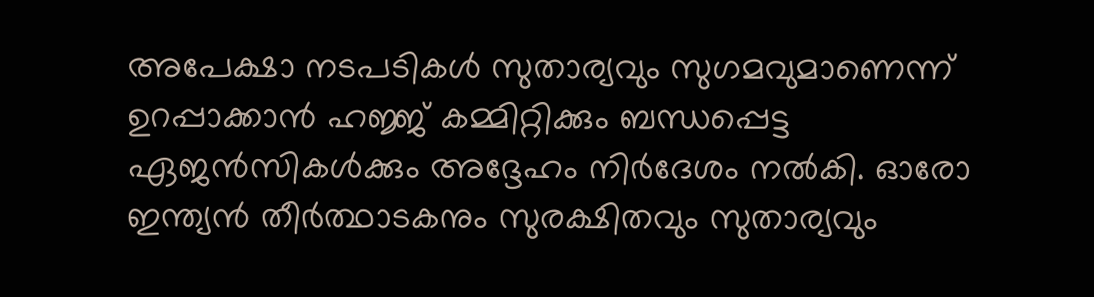അപേക്ഷാ നടപടികൾ സുതാര്യവും സുഗമവുമാണെന്ന് ഉറപ്പാക്കാൻ ഹജ്ജ് കമ്മിറ്റിക്കും ബന്ധപ്പെട്ട ഏജൻസികൾക്കും അദ്ദേഹം നിർദേശം നൽകി. ഓരോ ഇന്ത്യൻ തീർത്ഥാടകനും സുരക്ഷിതവും സുതാര്യവും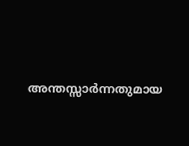അന്തസ്സാര്‍ന്നതുമായ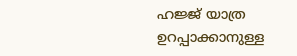ഹജ്ജ് യാത്ര ഉറപ്പാക്കാനുള്ള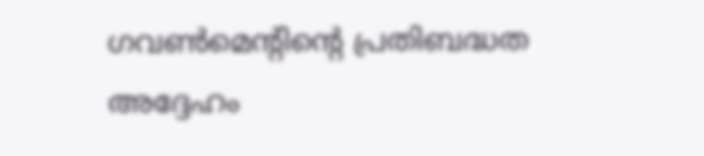ഗവണ്‍മെൻ്റിൻ്റെ പ്രതിബദ്ധത അദ്ദേഹം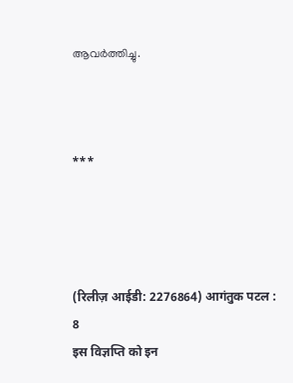ആവർത്തിച്ചു.



***




(रिलीज़ आईडी: 2276864) आगंतुक पटल : 8
इस विज्ञप्ति को इन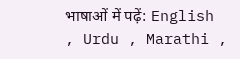भाषाओं में पढ़ें: English , Urdu , Marathi ,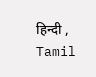हिन्दी , Tamil